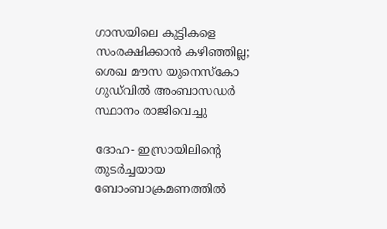ഗാസയിലെ കുട്ടികളെ സംരക്ഷിക്കാന്‍ കഴിഞ്ഞില്ല; ശെഖ മൗസ യുനെസ്‌കോ ഗുഡ്‌വില്‍ അംബാസഡര്‍ സ്ഥാനം രാജിവെച്ചു

ദോഹ- ഇസ്രായിലിന്റെ തുടര്‍ച്ചയായ ബോംബാക്രമണത്തില്‍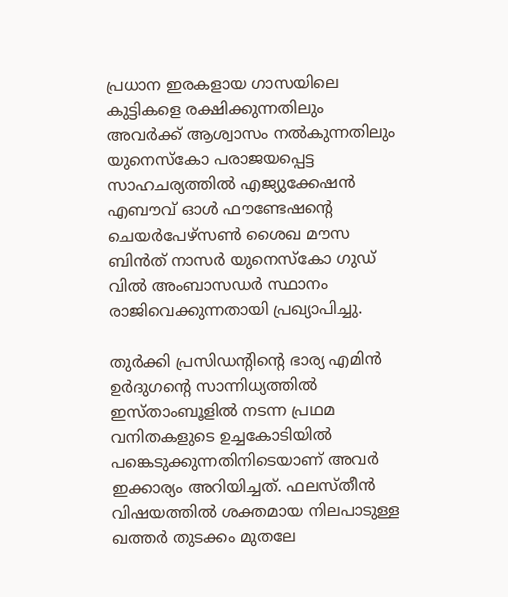പ്രധാന ഇരകളായ ഗാസയിലെ കുട്ടികളെ രക്ഷിക്കുന്നതിലും അവര്‍ക്ക് ആശ്വാസം നല്‍കുന്നതിലും യുനെസ്‌കോ പരാജയപ്പെട്ട സാഹചര്യത്തില്‍ എജ്യുക്കേഷന്‍ എബൗവ് ഓള്‍ ഫൗണ്ടേഷന്റെ ചെയര്‍പേഴ്‌സണ്‍ ശൈഖ മൗസ ബിന്‍ത് നാസര്‍ യുനെസ്‌കോ ഗുഡ് വില്‍ അംബാസഡര്‍ സ്ഥാനം രാജിവെക്കുന്നതായി പ്രഖ്യാപിച്ചു.

തുര്‍ക്കി പ്രസിഡന്റിന്റെ ഭാര്യ എമിന്‍ ഉര്‍ദുഗന്റെ സാന്നിധ്യത്തില്‍ ഇസ്താംബൂളില്‍ നടന്ന പ്രഥമ വനിതകളുടെ ഉച്ചകോടിയില്‍ പങ്കെടുക്കുന്നതിനിടെയാണ് അവര്‍ ഇക്കാര്യം അറിയിച്ചത്. ഫലസ്തീന്‍ വിഷയത്തില്‍ ശക്തമായ നിലപാടുള്ള ഖത്തര്‍ തുടക്കം മുതലേ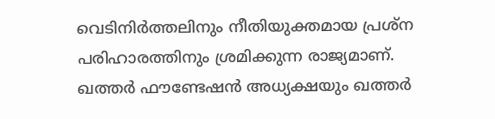വെടിനിര്‍ത്തലിനും നീതിയുക്തമായ പ്രശ്‌ന പരിഹാരത്തിനും ശ്രമിക്കുന്ന രാജ്യമാണ്. ഖത്തര്‍ ഫൗണ്ടേഷന്‍ അധ്യക്ഷയും ഖത്തര്‍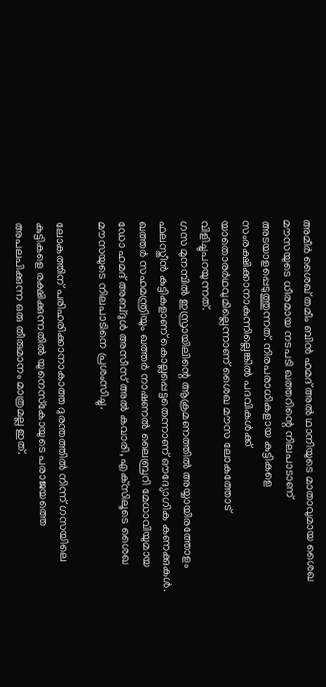അമീര്‍ ശൈഖ് തമീം ബിന്‍ ഹമദ് അല്‍ ഥാനിയുടെ മാതാവുമായ ശൈഖ മൗസയുടെ ധീരമായ നടപടി ഖത്തറിന്റെ നിലപാടാണ് അടയാളപ്പെടുത്തുന്നത്. നിരപരാധികളായ കുട്ടികളെ സംരക്ഷിക്കാനാകുന്നില്ലെങ്കില്‍ പദവികള്‍ക്ക് യാതൊരര്‍ഥവുമില്ലെന്നാണ് ശൈഖ മൗസ ലോകത്തോട് വിളിച്ചുപറയുന്നത്.
ഗസ മുനമ്പില്‍ ഇസ്രായിലിന്റെ ആക്രമണത്തില്‍ അയ്യായിരത്തോളം ഫലസ്തീന്‍ കുട്ടികളാണ് കൊല്ലപ്പെട്ടതെന്നാണ് ഔദ്യോഗിക കണക്കുകള്‍.
ഖത്തര്‍ സഹമന്ത്രിയും ഖത്തര്‍ നാഷണല്‍ ലൈബ്രറി മേധാവിയുമായ ഡോ ഹമദ് അബ്ദുള്‍ അസീസ് അല്‍ കവാരി, എക്‌സിലൂടെ ശൈഖ മൗസയുടെ നിലപാടിനെ പ്രശംസിച്ചു.

ലോകത്തിന് പരിഹരിക്കാനാകാത്ത ദുരന്തത്തില്‍ നിന്ന് ഗസയിലെ കുട്ടികളെ രക്ഷിക്കുന്നതില്‍ യുനെസ്‌കോയുടെ പരാജയത്തെ അപലപിക്കുന്ന ഒരു തീരുമാനം മാത്രമല്ല ഇത്.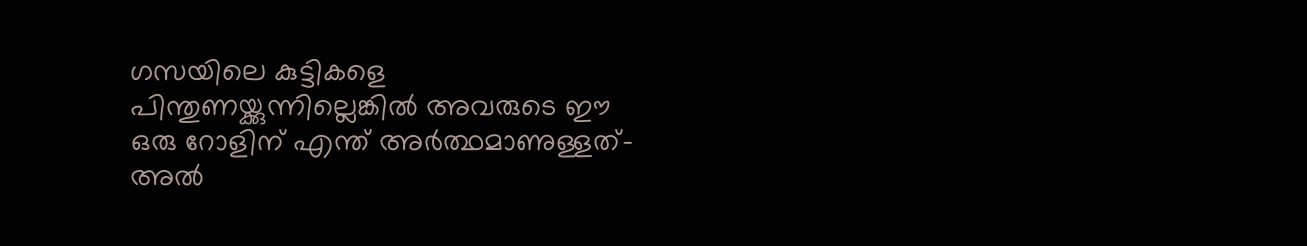ഗസയിലെ കുട്ടികളെ പിന്തുണയ്ക്കുന്നില്ലെങ്കില്‍ അവരുടെ ഈ ഒരു റോളിന് എന്ത് അര്‍ത്ഥമാണുള്ളത്- അല്‍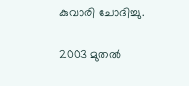കുവാരി ചോദിച്ചു.

2003 മുതല്‍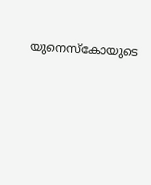യുനെസ്‌കോയുടെ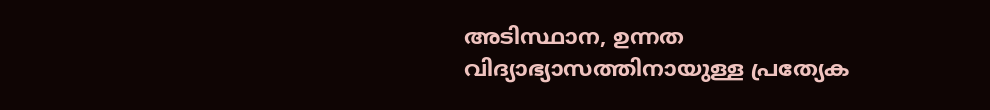അടിസ്ഥാന, ഉന്നത വിദ്യാഭ്യാസത്തിനായുള്ള പ്രത്യേക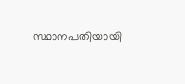സ്ഥാനപതിയായി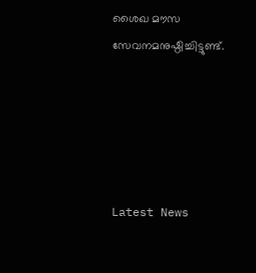ശൈഖ മൗസ സേവനമനുഷ്ഠിച്ചിട്ടുണ്ട്.





Latest News